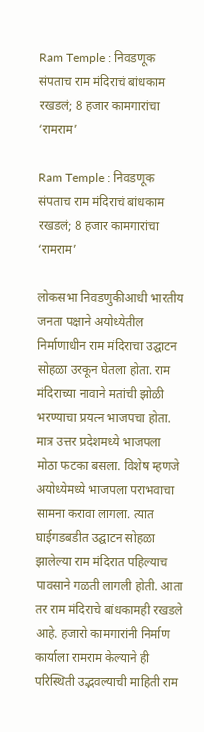Ram Temple : निवडणूक संपताच राम मंदिराचं बांधकाम रखडलं; 8 हजार कामगारांचा ‘रामराम’

Ram Temple : निवडणूक संपताच राम मंदिराचं बांधकाम रखडलं; 8 हजार कामगारांचा ‘रामराम’

लोकसभा निवडणुकीआधी भारतीय जनता पक्षाने अयोध्येतील निर्माणाधीन राम मंदिराचा उद्घाटन सोहळा उरकून घेतला होता. राम मंदिराच्या नावाने मतांची झोळी भरण्याचा प्रयत्न भाजपचा होता. मात्र उत्तर प्रदेशमध्ये भाजपला मोठा फटका बसला. विशेष म्हणजे अयोध्येमध्ये भाजपला पराभवाचा सामना करावा लागला. त्यात घाईगडबडीत उद्घाटन सोहळा झालेल्या राम मंदिरात पहिल्याच पावसाने गळती लागली होती. आता तर राम मंदिराचे बांधकामही रखडले आहे. हजारो कामगारांनी निर्माण कार्याला रामराम केल्याने ही परिस्थिती उद्भवल्याची माहिती राम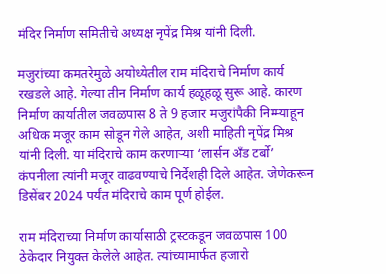मंदिर निर्माण समितीचे अध्यक्ष नृपेंद्र मिश्र यांनी दिली.

मजुरांच्या कमतरेमुळे अयोध्येतील राम मंदिराचे निर्माण कार्य रखडले आहे. गेल्या तीन निर्माण कार्य हळूहळू सुरू आहे. कारण निर्माण कार्यातील जवळपास 8 ते 9 हजार मजुरांपैकी निम्म्याहून अधिक मजूर काम सोडून गेले आहेत, अशी माहिती नृपेंद्र मिश्र यांनी दिली. या मंदिराचे काम करणाऱ्या ‘लार्सन अँड टर्बो’ कंपनीला त्यांनी मजूर वाढवण्याचे निर्देशही दिले आहेत. जेणेकरून डिसेंबर 2024 पर्यंत मंदिराचे काम पूर्ण होईल.

राम मंदिराच्या निर्माण कार्यासाठी ट्रस्टकडून जवळपास 100 ठेकेदार नियुक्त केलेले आहेत. त्यांच्यामार्फत हजारो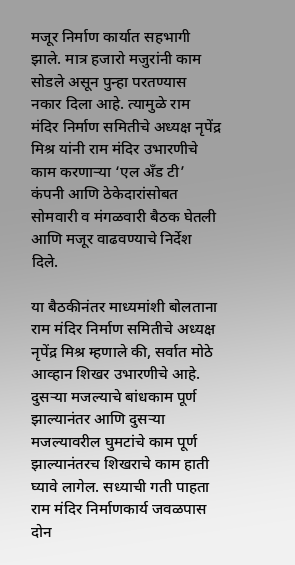मजूर निर्माण कार्यात सहभागी झाले. मात्र हजारो मजुरांनी काम सोडले असून पुन्हा परतण्यास नकार दिला आहे. त्यामुळे राम मंदिर निर्माण समितीचे अध्यक्ष नृपेंद्र मिश्र यांनी राम मंदिर उभारणीचे काम करणाऱ्या ‘एल अँड टी’ कंपनी आणि ठेकेदारांसोबत सोमवारी व मंगळवारी बैठक घेतली आणि मजूर वाढवण्याचे निर्देश दिले.

या बैठकीनंतर माध्यमांशी बोलताना राम मंदिर निर्माण समितीचे अध्यक्ष नृपेंद्र मिश्र म्हणाले की, सर्वात मोठे आव्हान शिखर उभारणीचे आहे. दुसऱ्या मजल्याचे बांधकाम पूर्ण झाल्यानंतर आणि दुसऱ्या मजल्यावरील घुमटांचे काम पूर्ण झाल्यानंतरच शिखराचे काम हाती घ्यावे लागेल. सध्याची गती पाहता राम मंदिर निर्माणकार्य जवळपास दोन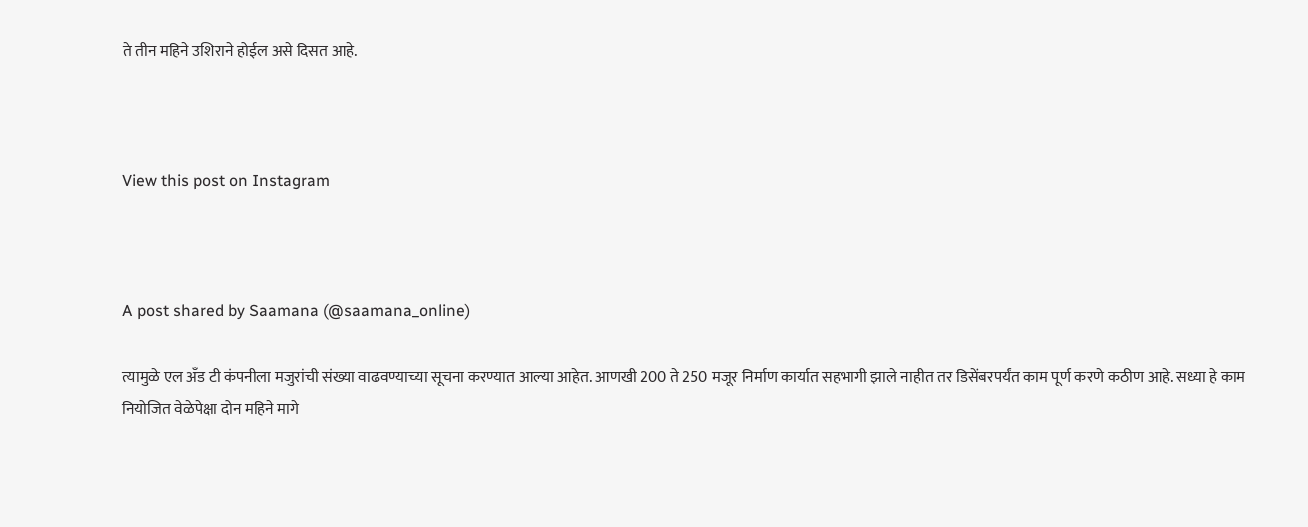ते तीन महिने उशिराने होईल असे दिसत आहे.



View this post on Instagram



A post shared by Saamana (@saamana_online)

त्यामुळे एल अँड टी कंपनीला मजुरांची संख्या वाढवण्याच्या सूचना करण्यात आल्या आहेत. आणखी 200 ते 250 मजूर निर्माण कार्यात सहभागी झाले नाहीत तर डिसेंबरपर्यंत काम पूर्ण करणे कठीण आहे. सध्या हे काम नियोजित वेळेपेक्षा दोन महिने मागे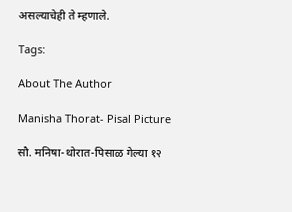असल्याचेही ते म्हणाले.

Tags:

About The Author

Manisha Thorat- Pisal Picture

सौ. मनिषा-थोरात-पिसाळ गेल्या १२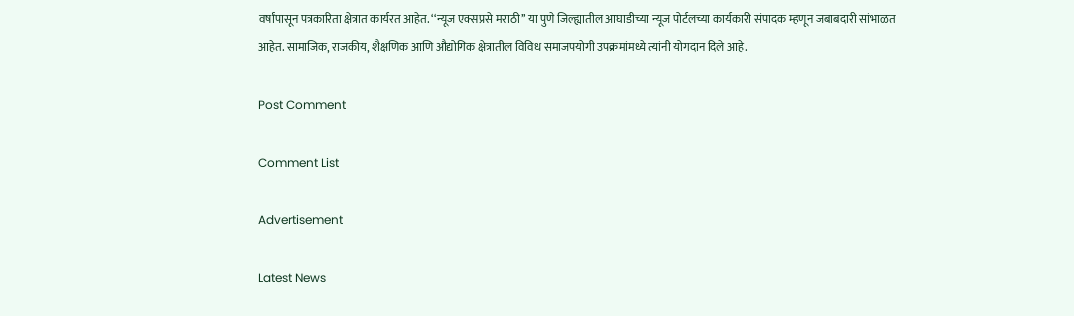वर्षांपासून पत्रकारिता क्षेत्रात कार्यरत आहेत. ‘‘न्यूज एक्सप्रसे मराठी’’ या पुणे जिल्ह्यातील आघाडीच्या न्यूज पोर्टलच्या कार्यकारी संपादक म्हणून जबाबदारी सांभाळत आहेत. सामाजिक, राजकीय, शैक्षणिक आणि औद्योगिक क्षेत्रातील विविध समाजपयोगी उपक्रमांमध्ये त्यांनी योगदान दिले आहे.

Post Comment

Comment List

Advertisement

Latest News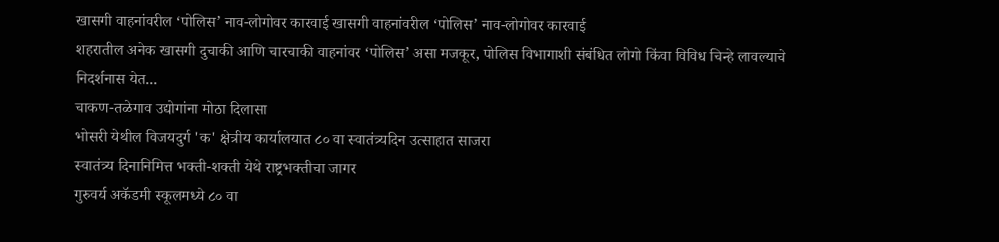खासगी वाहनांवरील ‘पोलिस’ नाव-लोगोवर कारवाई खासगी वाहनांवरील ‘पोलिस’ नाव-लोगोवर कारवाई
शहरातील अनेक खासगी दुचाकी आणि चारचाकी वाहनांवर ‘पोलिस’ असा मजकूर, पोलिस विभागाशी संबंधित लोगो किंवा विविध चिन्हे लावल्याचे निदर्शनास येत...
चाकण-तळेगाव उद्योगांना मोठा दिलासा
भोसरी येथील विजयदुर्ग 'क' क्षेत्रीय कार्यालयात ८० वा स्वातंत्र्यदिन उत्साहात साजरा
स्वातंत्र्य दिनानिमित्त भक्ती-शक्ती येथे राष्ट्रभक्तीचा जागर
गुरुवर्य अकॅडमी स्कूलमध्ये ८० वा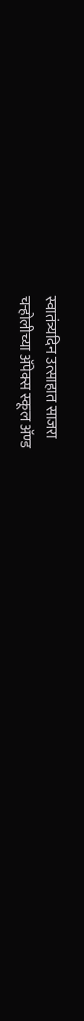स्वातंत्र्यदिन उत्साहात साजरा
चऱ्होलीच्या अ‍ॅपेक्स स्कूल अ‍ॅण्ड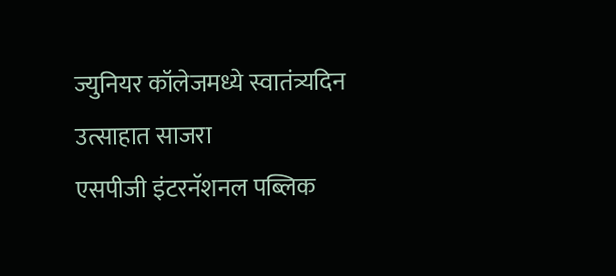ज्युनियर कॉलेजमध्ये स्वातंत्र्यदिन उत्साहात साजरा
एसपीजी इंटरनॅशनल पब्लिक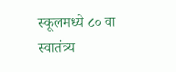स्कूलमध्ये ८० वा स्वातंत्र्य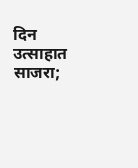दिन उत्साहात साजरा;